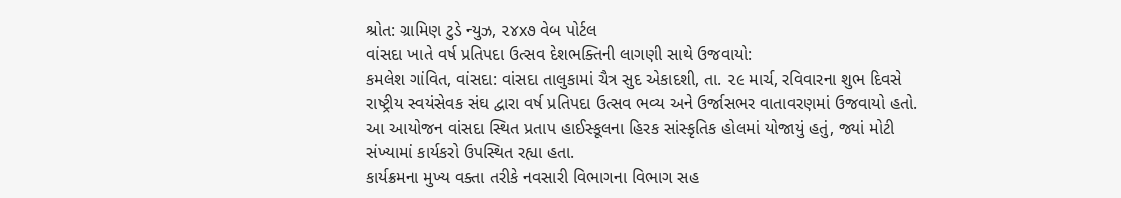શ્રોત: ગ્રામિણ ટુડે ન્યુઝ, ૨૪x૭ વેબ પોર્ટલ
વાંસદા ખાતે વર્ષ પ્રતિપદા ઉત્સવ દેશભક્તિની લાગણી સાથે ઉજવાયો:
કમલેશ ગાંવિત, વાંસદા: વાંસદા તાલુકામાં ચૈત્ર સુદ એકાદશી, તા. ૨૯ માર્ચ, રવિવારના શુભ દિવસે રાષ્ટ્રીય સ્વયંસેવક સંઘ દ્વારા વર્ષ પ્રતિપદા ઉત્સવ ભવ્ય અને ઉર્જાસભર વાતાવરણમાં ઉજવાયો હતો. આ આયોજન વાંસદા સ્થિત પ્રતાપ હાઈસ્કૂલના હિરક સાંસ્કૃતિક હોલમાં યોજાયું હતું, જ્યાં મોટી સંખ્યામાં કાર્યકરો ઉપસ્થિત રહ્યા હતા.
કાર્યક્રમના મુખ્ય વક્તા તરીકે નવસારી વિભાગના વિભાગ સહ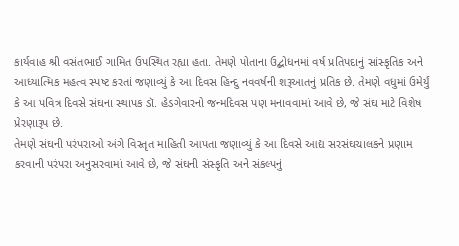કાર્યવાહ શ્રી વસંતભાઈ ગામિત ઉપસ્થિત રહ્યા હતા. તેમણે પોતાના ઉદ્બોધનમાં વર્ષ પ્રતિપદાનું સાંસ્કૃતિક અને આધ્યાત્મિક મહત્વ સ્પષ્ટ કરતાં જણાવ્યું કે આ દિવસ હિન્દુ નવવર્ષની શરૂઆતનું પ્રતિક છે. તેમણે વધુમાં ઉમેર્યું કે આ પવિત્ર દિવસે સંઘના સ્થાપક ડૉ. હેડગેવારનો જન્મદિવસ પણ મનાવવામાં આવે છે, જે સંઘ માટે વિશેષ પ્રેરણારૂપ છે.
તેમણે સંઘની પરંપરાઓ અંગે વિસ્તૃત માહિતી આપતા જણાવ્યું કે આ દિવસે આદ્ય સરસંઘચાલકને પ્રણામ કરવાની પરંપરા અનુસરવામાં આવે છે, જે સંઘની સંસ્કૃતિ અને સંકલ્પનું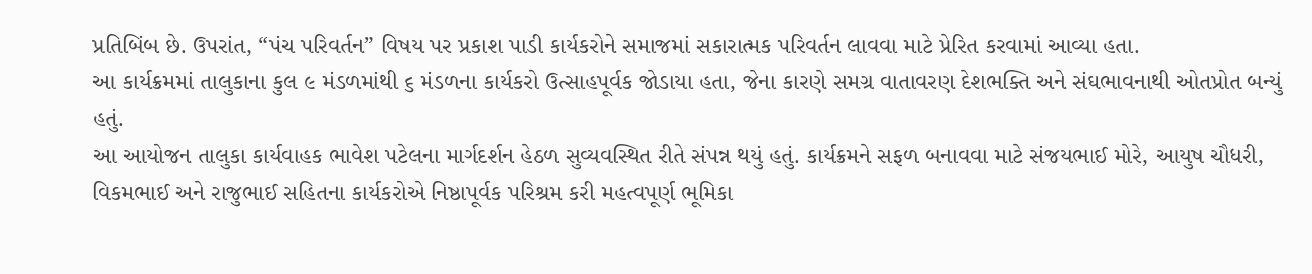પ્રતિબિંબ છે. ઉપરાંત, “પંચ પરિવર્તન” વિષય પર પ્રકાશ પાડી કાર્યકરોને સમાજમાં સકારાત્મક પરિવર્તન લાવવા માટે પ્રેરિત કરવામાં આવ્યા હતા.
આ કાર્યક્રમમાં તાલુકાના કુલ ૯ મંડળમાંથી ૬ મંડળના કાર્યકરો ઉત્સાહપૂર્વક જોડાયા હતા, જેના કારણે સમગ્ર વાતાવરણ દેશભક્તિ અને સંઘભાવનાથી ઓતપ્રોત બન્યું હતું.
આ આયોજન તાલુકા કાર્યવાહક ભાવેશ પટેલના માર્ગદર્શન હેઠળ સુવ્યવસ્થિત રીતે સંપન્ન થયું હતું. કાર્યક્રમને સફળ બનાવવા માટે સંજયભાઈ મોરે, આયુષ ચૌધરી, વિકમભાઈ અને રાજુભાઈ સહિતના કાર્યકરોએ નિષ્ઠાપૂર્વક પરિશ્રમ કરી મહત્વપૂર્ણ ભૂમિકા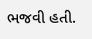ભજવી હતી.